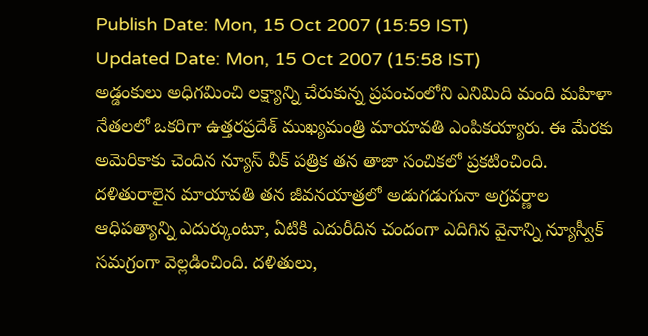Publish Date: Mon, 15 Oct 2007 (15:59 IST)
Updated Date: Mon, 15 Oct 2007 (15:58 IST)
అడ్డంకులు అధిగమించి లక్ష్యాన్ని చేరుకున్న ప్రపంచంలోని ఎనిమిది మంది మహిళా నేతలలో ఒకరిగా ఉత్తరప్రదేశ్ ముఖ్యమంత్రి మాయావతి ఎంపికయ్యారు. ఈ మేరకు అమెరికాకు చెందిన న్యూస్ వీక్ పత్రిక తన తాజా సంచికలో ప్రకటించింది.
దళితురాలైన మాయావతి తన జీవనయాత్రలో అడుగడుగునా అగ్రవర్ణాల ఆధిపత్యాన్ని ఎదుర్కుంటూ, ఏటికి ఎదురీదిన చందంగా ఎదిగిన వైనాన్ని న్యూస్వీక్ సమగ్రంగా వెల్లడించింది. దళితులు,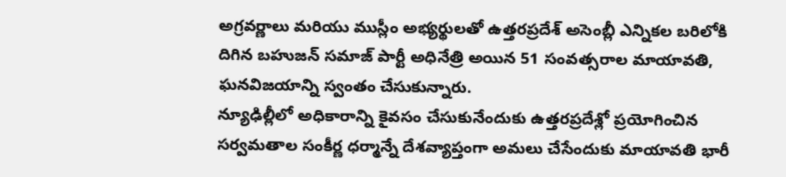అగ్రవర్ణాలు మరియు ముస్లీం అభ్యర్థులతో ఉత్తరప్రదేశ్ అసెంబ్లీ ఎన్నికల బరిలోకి దిగిన బహుజన్ సమాజ్ పార్టీ అధినేత్రి అయిన 51 సంవత్సరాల మాయావతి, ఘనవిజయాన్ని స్వంతం చేసుకున్నారు.
న్యూఢిల్లీలో అధికారాన్ని కైవసం చేసుకునేందుకు ఉత్తరప్రదేశ్లో ప్రయోగించిన సర్వమతాల సంకీర్ణ ధర్మాన్నే దేశవ్యాప్తంగా అమలు చేసేందుకు మాయావతి భారీ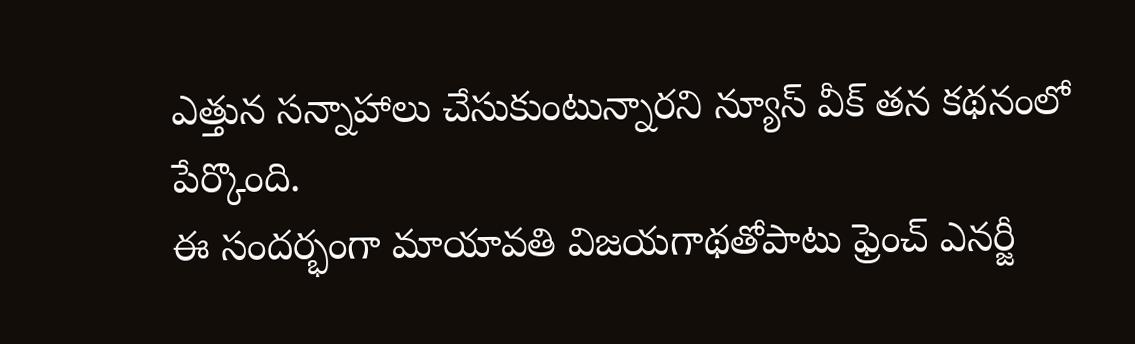ఎత్తున సన్నాహాలు చేసుకుంటున్నారని న్యూస్ వీక్ తన కథనంలో పేర్కొంది.
ఈ సందర్భంగా మాయావతి విజయగాథతోపాటు ఫ్రెంచ్ ఎనర్జీ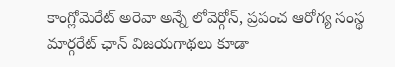కాంగ్లోమెరేట్ అరెవా అన్నే లోవెర్గోన్, ప్రపంచ ఆరోగ్య సంస్థ
మార్గరేట్ ఛాన్ విజయగాథలు కూడా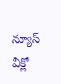న్యూస్ వీక్లో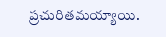ప్రచురితమయ్యాయి.